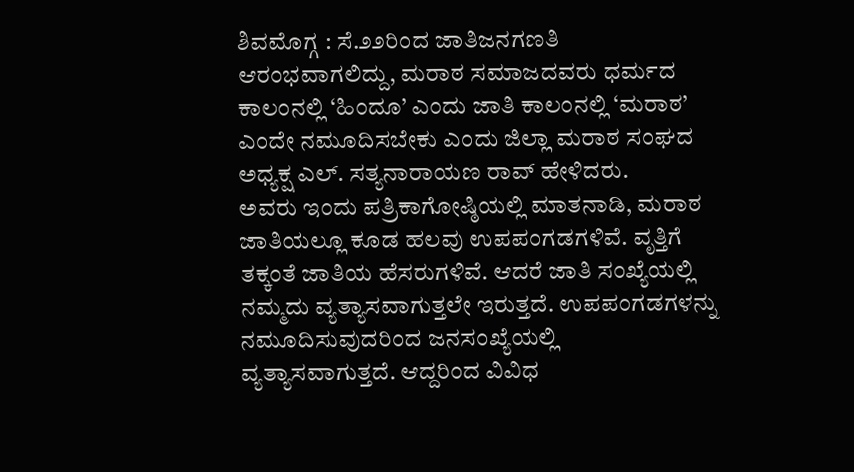ಶಿವಮೊಗ್ಗ : ಸೆ.೨೨ರಿಂದ ಜಾತಿಜನಗಣತಿ ಆರಂಭವಾಗಲಿದ್ದು, ಮರಾಠ ಸಮಾಜದವರು ಧರ್ಮದ ಕಾಲಂನಲ್ಲಿ ‘ಹಿಂದೂ’ ಎಂದು ಜಾತಿ ಕಾಲಂನಲ್ಲಿ ‘ಮರಾಠ’ ಎಂದೇ ನಮೂದಿಸಬೇಕು ಎಂದು ಜಿಲ್ಲಾ ಮರಾಠ ಸಂಘದ ಅಧ್ಯಕ್ಷ ಎಲ್. ಸತ್ಯನಾರಾಯಣ ರಾವ್ ಹೇಳಿದರು.
ಅವರು ಇಂದು ಪತ್ರಿಕಾಗೋಷ್ಠಿಯಲ್ಲಿ ಮಾತನಾಡಿ, ಮರಾಠ ಜಾತಿಯಲ್ಲೂ ಕೂಡ ಹಲವು ಉಪಪಂಗಡಗಳಿವೆ. ವೃತ್ತಿಗೆ ತಕ್ಕಂತೆ ಜಾತಿಯ ಹೆಸರುಗಳಿವೆ. ಆದರೆ ಜಾತಿ ಸಂಖ್ಯೆಯಲ್ಲಿ ನಮ್ಮದು ವ್ಯತ್ಯಾಸವಾಗುತ್ತಲೇ ಇರುತ್ತದೆ. ಉಪಪಂಗಡಗಳನ್ನು ನಮೂದಿಸುವುದರಿಂದ ಜನಸಂಖ್ಯೆಯಲ್ಲಿ ವ್ಯತ್ಯಾಸವಾಗುತ್ತದೆ. ಆದ್ದರಿಂದ ವಿವಿಧ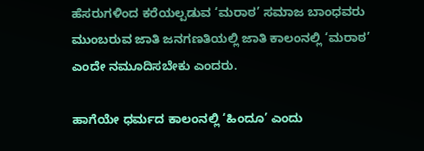ಹೆಸರುಗಳಿಂದ ಕರೆಯಲ್ಪಡುವ ‘ಮರಾಠ’ ಸಮಾಜ ಬಾಂಧವರು ಮುಂಬರುವ ಜಾತಿ ಜನಗಣತಿಯಲ್ಲಿ ಜಾತಿ ಕಾಲಂನಲ್ಲಿ ‘ಮರಾಠ’ ಎಂದೇ ನಮೂದಿಸಬೇಕು ಎಂದರು.

ಹಾಗೆಯೇ ಧರ್ಮದ ಕಾಲಂನಲ್ಲಿ ‘ಹಿಂದೂ’ ಎಂದು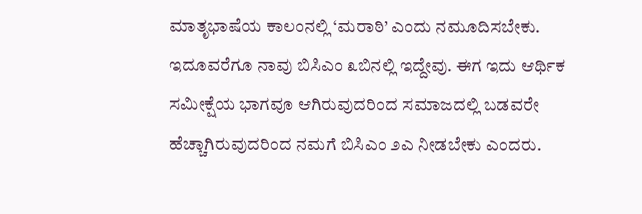ಮಾತೃಭಾಷೆಯ ಕಾಲಂನಲ್ಲಿ ‘ಮರಾಠಿ’ ಎಂದು ನಮೂದಿಸಬೇಕು. ಇದೂವರೆಗೂ ನಾವು ಬಿಸಿಎಂ ೩ಬಿನಲ್ಲಿ ಇದ್ದೇವು. ಈಗ ಇದು ಆರ್ಥಿಕ ಸಮೀಕ್ಷೆಯ ಭಾಗವೂ ಆಗಿರುವುದರಿಂದ ಸಮಾಜದಲ್ಲಿ ಬಡವರೇ ಹೆಚ್ಚಾಗಿರುವುದರಿಂದ ನಮಗೆ ಬಿಸಿಎಂ ೨ಎ ನೀಡಬೇಕು ಎಂದರು.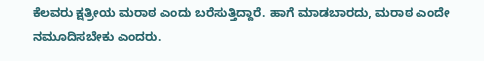ಕೆಲವರು ಕ್ಷತ್ರೀಯ ಮರಾಠ ಎಂದು ಬರೆಸುತ್ತಿದ್ದಾರೆ. ಹಾಗೆ ಮಾಡಬಾರದು, ಮರಾಠ ಎಂದೇ ನಮೂದಿಸಬೇಕು ಎಂದರು.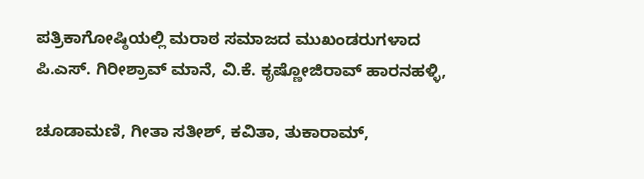ಪತ್ರಿಕಾಗೋಷ್ಠಿಯಲ್ಲಿ ಮರಾಠ ಸಮಾಜದ ಮುಖಂಡರುಗಳಾದ ಪಿ.ಎಸ್. ಗಿರೀಶ್ರಾವ್ ಮಾನೆ, ವಿ.ಕೆ. ಕೃಷ್ಣೋಜಿರಾವ್ ಹಾರನಹಳ್ಳಿ,

ಚೂಡಾಮಣಿ, ಗೀತಾ ಸತೀಶ್, ಕವಿತಾ, ತುಕಾರಾಮ್,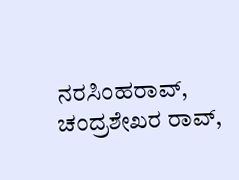ನರಸಿಂಹರಾವ್, ಚಂದ್ರಶೇಖರ ರಾವ್,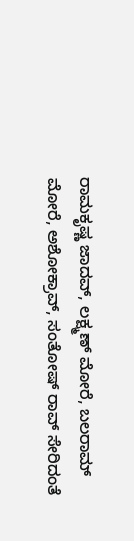ರಾಮಕೃಷ್ಣ ಜಾದವ್, ಲಕ್ಷ್ಮಣ್ ಮೋರೆ, ಬಲರಾಮ್ ಮೋರೆ, ಅಶೋಕ್ರಾವ್, ಸಂತೋಷ್ ರಾವ್ ಸೇರಿದಂತೆ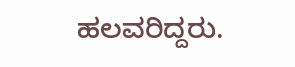ಹಲವರಿದ್ದರು.